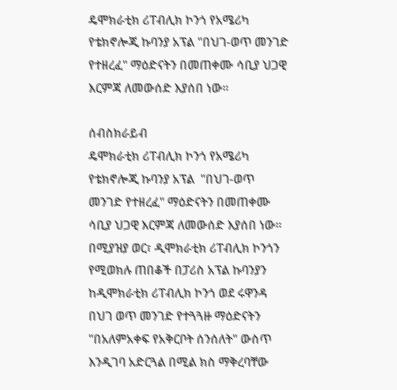ዴሞክራቲክ ሪፐብሊክ ኮንጎ የአሜሪካ የቴክኖሎጂ ኩባንያ አፕል "በህገ-ወጥ መንገድ የተዘረፈ" ማዕድናትን በመጠቀሙ ሳቢያ ህጋዊ እርምጃ ለመውሰድ እያሰበ ነው።

ሰብስክራይብ
ዴሞክራቲክ ሪፐብሊክ ኮንጎ የአሜሪካ የቴክኖሎጂ ኩባንያ አፕል  "በህገ-ወጥ መንገድ የተዘረፈ" ማዕድናትን በመጠቀሙ ሳቢያ ህጋዊ እርምጃ ለመውሰድ እያሰበ ነው። በሚያዝያ ወር፣ ዲሞክራቲክ ሪፐብሊክ ኮንጎን የሚወክሉ ጠበቆች በፓሪስ አፕል ኩባንያን ከዲሞክራቲክ ሪፐብሊክ ኮንጎ ወደ ሩዋንዳ በህገ ወጥ መንገድ የተጓጓዙ ማዕድናትን "በአለምአቀፍ የአቅርቦት ሰንሰለት" ውስጥ እንዲገባ አድርጓል በሚል ክስ ማቅረባቸው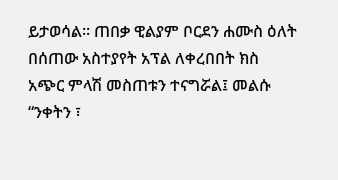ይታወሳል። ጠበቃ ዊልያም ቦርደን ሐሙስ ዕለት በሰጠው አስተያየት አፕል ለቀረበበት ክስ  አጭር ምላሽ መስጠቱን ተናግሯል፤ መልሱ “ንቀትን ፣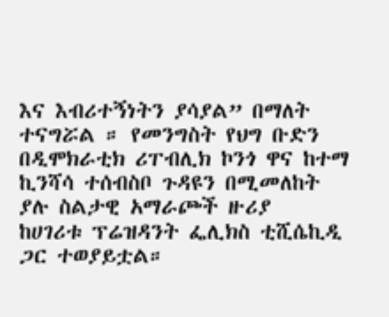እና እብሪተኝነትን ያሳያል” በማለት ተናግሯል ። የመንግስት የህግ ቡድን በዲሞክራቲክ ሪፐብሊክ ኮንጎ ዋና ከተማ ኪንሻሳ ተሰብስቦ ጉዳዩን በሚመለከት ያሉ ስልታዊ አማራጮች ዙሪያ  ከሀገሪቱ ፕሬዝዳንት ፌሊክስ ቲሺሴኪዲ ጋር ተወያይቷል።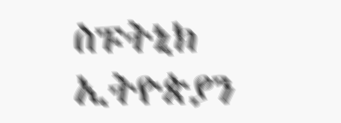ስፑትኒክ ኢትዮጵያን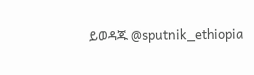ይወዳጁ @sputnik_ethiopia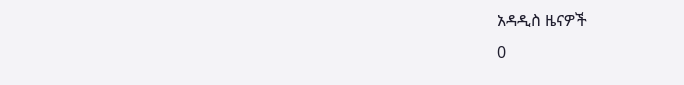አዳዲስ ዜናዎች
0